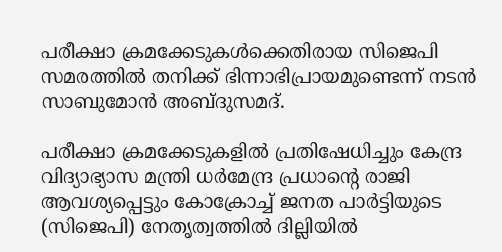പരീക്ഷാ ക്രമക്കേടുകൾക്കെതിരായ സിജെപി സമരത്തിൽ തനിക്ക് ഭിന്നാഭിപ്രായമുണ്ടെന്ന് നടൻ സാബുമോൻ അബ്ദുസമദ്.

പരീക്ഷാ ക്രമക്കേടുകളില്‍ പ്രതിഷേധിച്ചും കേന്ദ്ര വിദ്യാഭ്യാസ മന്ത്രി ധര്‍മേന്ദ്ര പ്രധാന്‍റെ രാജി ആവശ്യപ്പെട്ടും കോക്രോച്ച് ജനത പാര്‍ട്ടിയുടെ (സിജെപി) നേതൃത്വത്തില്‍ ദില്ലിയില്‍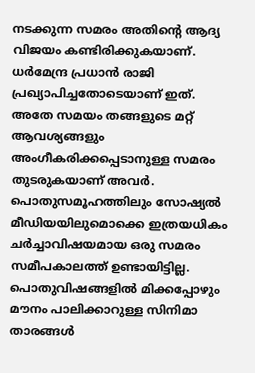നടക്കുന്ന സമരം അതിന്‍റെ ആദ്യ വിജയം കണ്ടിരിക്കുകയാണ്. ധര്‍മേന്ദ്ര പ്രധാന്‍ രാജി പ്രഖ്യാപിച്ചതോടെയാണ് ഇത്. അതേ സമയം തങ്ങളുടെ മറ്റ് ആവശ്യങ്ങളും അംഗീകരിക്കപ്പെടാനുള്ള സമരം തുടരുകയാണ് അവര്‍. പൊതുസമൂഹത്തിലും സോഷ്യല്‍ മീഡിയയിലുമൊക്കെ ഇത്രയധികം ചര്‍ച്ചാവിഷയമായ ഒരു സമരം സമീപകാലത്ത് ഉണ്ടായിട്ടില്ല. പൊതുവിഷങ്ങളില്‍ മിക്കപ്പോഴും മൗനം പാലിക്കാറുള്ള സിനിമാ താരങ്ങള്‍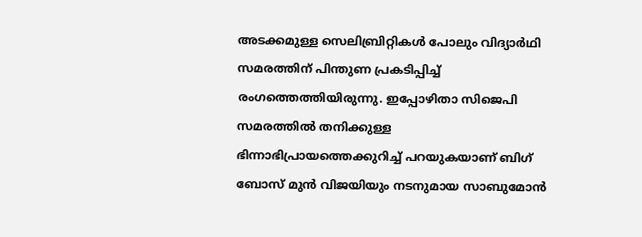അടക്കമുള്ള സെലിബ്രിറ്റികള്‍ പോലും വിദ്യാര്‍ഥി സമരത്തിന് പിന്തുണ പ്രകടിപ്പിച്ച് രംഗത്തെത്തിയിരുന്നു. ഇപ്പോഴിതാ സിജെപി സമരത്തില്‍ തനിക്കുള്ള ഭിന്നാഭിപ്രായത്തെക്കുറിച്ച് പറയുകയാണ് ബിഗ് ബോസ് മുന്‍ വിജയിയും നടനുമായ സാബുമോന്‍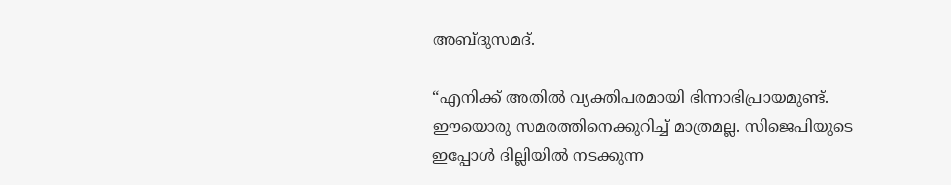അബ്ദുസമദ്.

“എനിക്ക് അതില്‍ വ്യക്തിപരമായി ഭിന്നാഭിപ്രായമുണ്ട്. ഈയൊരു സമരത്തിനെക്കുറിച്ച് മാത്രമല്ല. സിജെപിയുടെ ഇപ്പോള്‍ ദില്ലിയില്‍ നടക്കുന്ന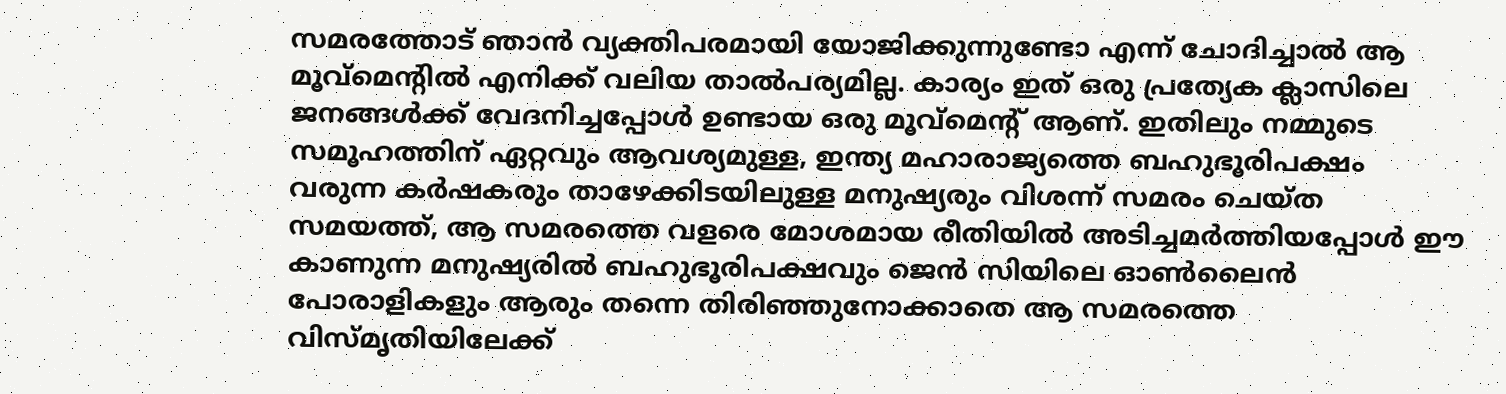സമരത്തോട് ഞാന്‍ വ്യക്തിപരമായി യോജിക്കുന്നുണ്ടോ എന്ന് ചോദിച്ചാല്‍ ആ മൂവ്മെന്‍റില്‍ എനിക്ക് വലിയ താല്‍പര്യമില്ല. കാര്യം ഇത് ഒരു പ്രത്യേക ക്ലാസിലെ ജനങ്ങള്‍ക്ക് വേദനിച്ചപ്പോള്‍ ഉണ്ടായ ഒരു മൂവ്മെന്‍റ് ആണ്. ഇതിലും നമ്മുടെ സമൂഹത്തിന് ഏറ്റവും ആവശ്യമുള്ള, ഇന്ത്യ മഹാരാജ്യത്തെ ബഹുഭൂരിപക്ഷം വരുന്ന കര്‍ഷകരും താഴേക്കിടയിലുള്ള മനുഷ്യരും വിശന്ന് സമരം ചെയ്ത സമയത്ത്, ആ സമരത്തെ വളരെ മോശമായ രീതിയില്‍ അടിച്ചമര്‍ത്തിയപ്പോള്‍ ഈ കാണുന്ന മനുഷ്യരില്‍ ബഹുഭൂരിപക്ഷവും ജെന്‍ സിയിലെ ഓണ്‍ലൈന്‍ പോരാളികളും ആരും തന്നെ തിരിഞ്ഞുനോക്കാതെ ആ സമരത്തെ വിസ്മൃതിയിലേക്ക്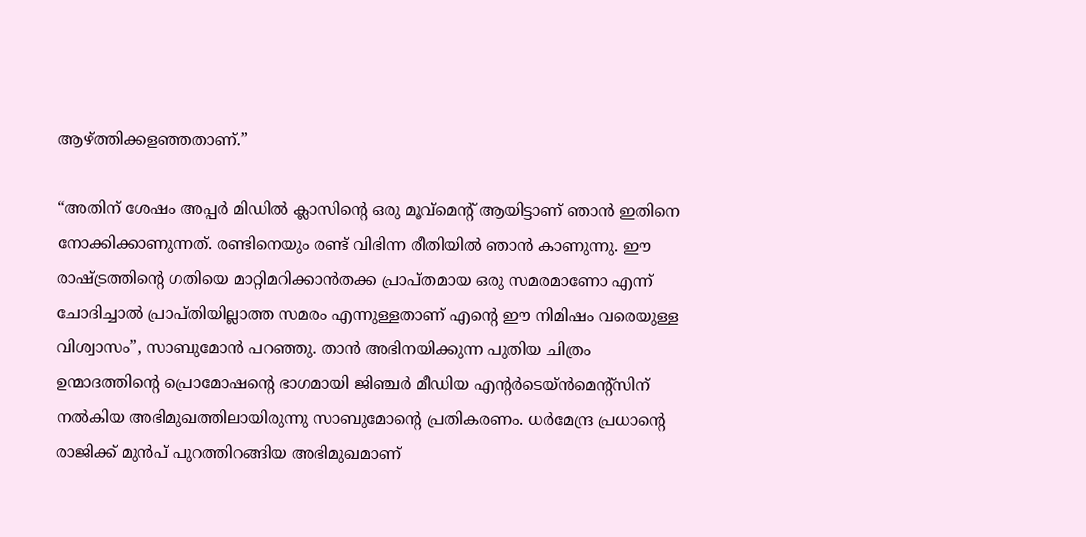ആഴ്ത്തിക്കള‍ഞ്ഞതാണ്.”

“അതിന് ശേഷം അപ്പര്‍ മിഡില്‍ ക്ലാസിന്‍റെ ഒരു മൂവ്മെന്‍റ് ആയിട്ടാണ് ഞാന്‍ ഇതിനെ നോക്കിക്കാണുന്നത്. രണ്ടിനെയും രണ്ട് വിഭിന്ന രീതിയില്‍ ഞാന്‍ കാണുന്നു. ഈ രാഷ്ട്രത്തിന്‍റെ ഗതിയെ മാറ്റിമറിക്കാന്‍തക്ക പ്രാപ്തമായ ഒരു സമരമാണോ എന്ന് ചോദിച്ചാല്‍ പ്രാപ്തിയില്ലാത്ത സമരം എന്നുള്ളതാണ് എന്‍റെ ഈ നിമിഷം വരെയുള്ള വിശ്വാസം”, സാബുമോന്‍ പറഞ്ഞു. താന്‍ അഭിനയിക്കുന്ന പുതിയ ചിത്രം ഉന്മാദത്തിന്‍റെ പ്രൊമോഷന്‍റെ ഭാഗമായി ജിഞ്ചര്‍ മീഡിയ എന്‍റര്‍ടെയ്ന്‍മെന്‍റ്സിന് നല്‍കിയ അഭിമുഖത്തിലായിരുന്നു സാബുമോന്‍റെ പ്രതികരണം. ധര്‍മേന്ദ്ര പ്രധാന്‍റെ രാജിക്ക് മുന്‍പ് പുറത്തിറങ്ങിയ അഭിമുഖമാണ്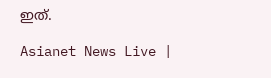ഇത്.

Asianet News Live |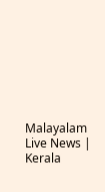Malayalam Live News | Kerala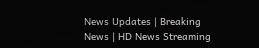News Updates | Breaking News | HD News Streaming